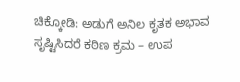ಚಿಕ್ಕೋಡಿ: ಅಡುಗೆ ಅನಿಲ ಕೃತಕ ಅಭಾವ ಸೃಷ್ಟಿಸಿದರೆ ಕಠಿಣ ಕ್ರಮ – ಉಪ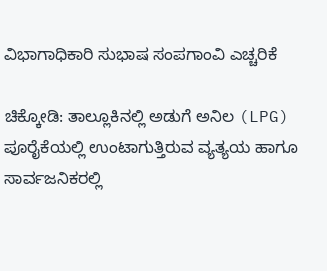ವಿಭಾಗಾಧಿಕಾರಿ ಸುಭಾಷ ಸಂಪಗಾಂವಿ ಎಚ್ಚರಿಕೆ

ಚಿಕ್ಕೋಡಿ: ತಾಲ್ಲೂಕಿನಲ್ಲಿ ಅಡುಗೆ ಅನಿಲ (LPG) ಪೂರೈಕೆಯಲ್ಲಿ ಉಂಟಾಗುತ್ತಿರುವ ವ್ಯತ್ಯಯ ಹಾಗೂ ಸಾರ್ವಜನಿಕರಲ್ಲಿ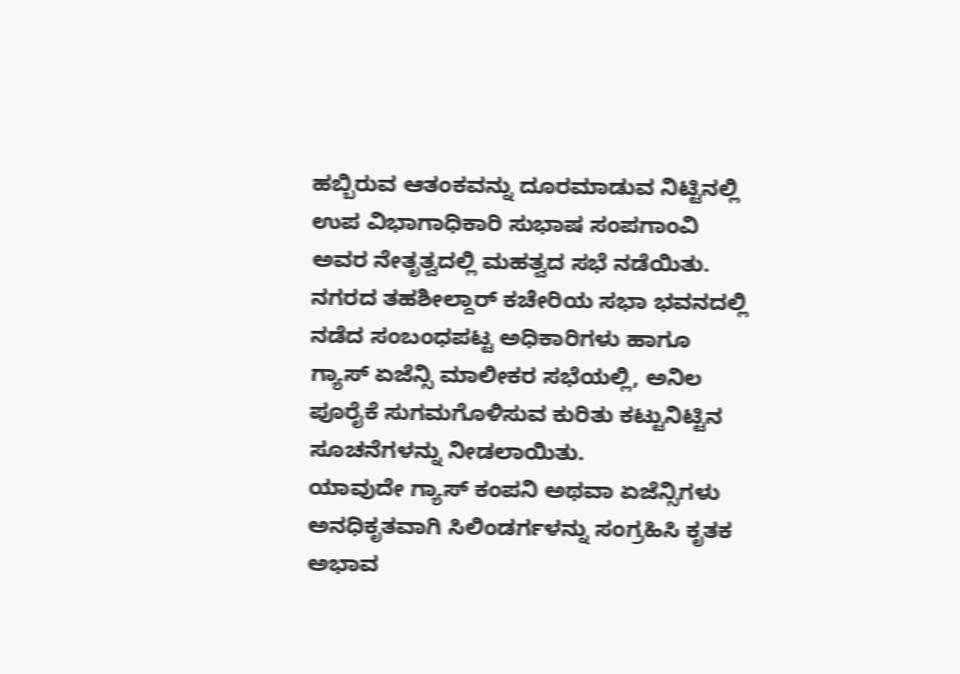ಹಬ್ಬಿರುವ ಆತಂಕವನ್ನು ದೂರಮಾಡುವ ನಿಟ್ಟಿನಲ್ಲಿ ಉಪ ವಿಭಾಗಾಧಿಕಾರಿ ಸುಭಾಷ ಸಂಪಗಾಂವಿ ಅವರ ನೇತೃತ್ವದಲ್ಲಿ ಮಹತ್ವದ ಸಭೆ ನಡೆಯಿತು.
ನಗರದ ತಹಶೀಲ್ದಾರ್ ಕಚೇರಿಯ ಸಭಾ ಭವನದಲ್ಲಿ ನಡೆದ ಸಂಬಂಧಪಟ್ಟ ಅಧಿಕಾರಿಗಳು ಹಾಗೂ ಗ್ಯಾಸ್ ಏಜೆನ್ಸಿ ಮಾಲೀಕರ ಸಭೆಯಲ್ಲಿ, ಅನಿಲ ಪೂರೈಕೆ ಸುಗಮಗೊಳಿಸುವ ಕುರಿತು ಕಟ್ಟುನಿಟ್ಟಿನ ಸೂಚನೆಗಳನ್ನು ನೀಡಲಾಯಿತು.
ಯಾವುದೇ ಗ್ಯಾಸ್ ಕಂಪನಿ ಅಥವಾ ಏಜೆನ್ಸಿಗಳು ಅನಧಿಕೃತವಾಗಿ ಸಿಲಿಂಡರ್ಗಳನ್ನು ಸಂಗ್ರಹಿಸಿ ಕೃತಕ ಅಭಾವ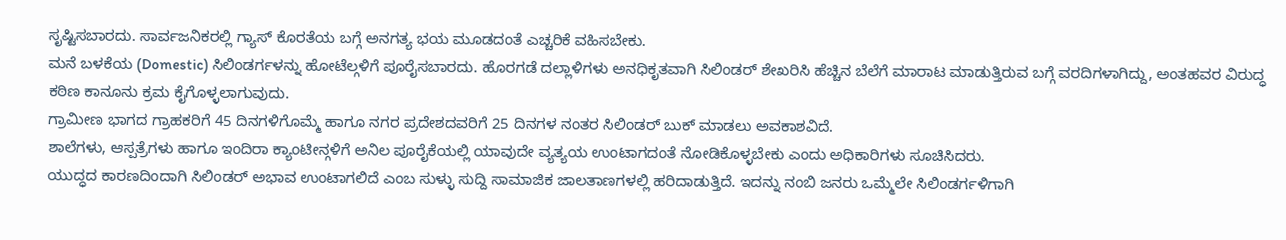ಸೃಷ್ಟಿಸಬಾರದು. ಸಾರ್ವಜನಿಕರಲ್ಲಿ ಗ್ಯಾಸ್ ಕೊರತೆಯ ಬಗ್ಗೆ ಅನಗತ್ಯ ಭಯ ಮೂಡದಂತೆ ಎಚ್ಚರಿಕೆ ವಹಿಸಬೇಕು.
ಮನೆ ಬಳಕೆಯ (Domestic) ಸಿಲಿಂಡರ್ಗಳನ್ನು ಹೋಟೆಲ್ಗಳಿಗೆ ಪೂರೈಸಬಾರದು. ಹೊರಗಡೆ ದಲ್ಲಾಳಿಗಳು ಅನಧಿಕೃತವಾಗಿ ಸಿಲಿಂಡರ್ ಶೇಖರಿಸಿ ಹೆಚ್ಚಿನ ಬೆಲೆಗೆ ಮಾರಾಟ ಮಾಡುತ್ತಿರುವ ಬಗ್ಗೆ ವರದಿಗಳಾಗಿದ್ದು, ಅಂತಹವರ ವಿರುದ್ಧ ಕಠಿಣ ಕಾನೂನು ಕ್ರಮ ಕೈಗೊಳ್ಳಲಾಗುವುದು.
ಗ್ರಾಮೀಣ ಭಾಗದ ಗ್ರಾಹಕರಿಗೆ 45 ದಿನಗಳಿಗೊಮ್ಮೆ ಹಾಗೂ ನಗರ ಪ್ರದೇಶದವರಿಗೆ 25 ದಿನಗಳ ನಂತರ ಸಿಲಿಂಡರ್ ಬುಕ್ ಮಾಡಲು ಅವಕಾಶವಿದೆ.
ಶಾಲೆಗಳು, ಆಸ್ಪತ್ರೆಗಳು ಹಾಗೂ ಇಂದಿರಾ ಕ್ಯಾಂಟೀನ್ಗಳಿಗೆ ಅನಿಲ ಪೂರೈಕೆಯಲ್ಲಿ ಯಾವುದೇ ವ್ಯತ್ಯಯ ಉಂಟಾಗದಂತೆ ನೋಡಿಕೊಳ್ಳಬೇಕು ಎಂದು ಅಧಿಕಾರಿಗಳು ಸೂಚಿಸಿದರು.
ಯುದ್ಧದ ಕಾರಣದಿಂದಾಗಿ ಸಿಲಿಂಡರ್ ಅಭಾವ ಉಂಟಾಗಲಿದೆ ಎಂಬ ಸುಳ್ಳು ಸುದ್ದಿ ಸಾಮಾಜಿಕ ಜಾಲತಾಣಗಳಲ್ಲಿ ಹರಿದಾಡುತ್ತಿದೆ. ಇದನ್ನು ನಂಬಿ ಜನರು ಒಮ್ಮೆಲೇ ಸಿಲಿಂಡರ್ಗಳಿಗಾಗಿ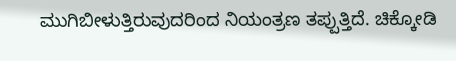ಮುಗಿಬೀಳುತ್ತಿರುವುದರಿಂದ ನಿಯಂತ್ರಣ ತಪ್ಪುತ್ತಿದೆ. ಚಿಕ್ಕೋಡಿ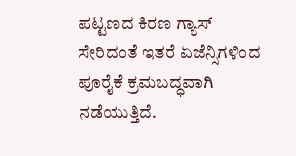ಪಟ್ಟಣದ ಕಿರಣ ಗ್ಯಾಸ್ ಸೇರಿದಂತೆ ಇತರೆ ಏಜೆನ್ಸಿಗಳಿಂದ ಪೂರೈಕೆ ಕ್ರಮಬದ್ಧವಾಗಿ ನಡೆಯುತ್ತಿದೆ.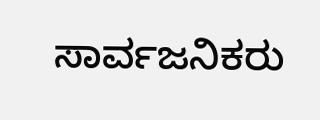ಸಾರ್ವಜನಿಕರು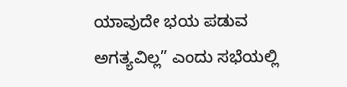ಯಾವುದೇ ಭಯ ಪಡುವ ಅಗತ್ಯವಿಲ್ಲ” ಎಂದು ಸಭೆಯಲ್ಲಿ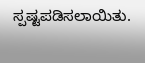ಸ್ಪಷ್ಟಪಡಿಸಲಾಯಿತು.